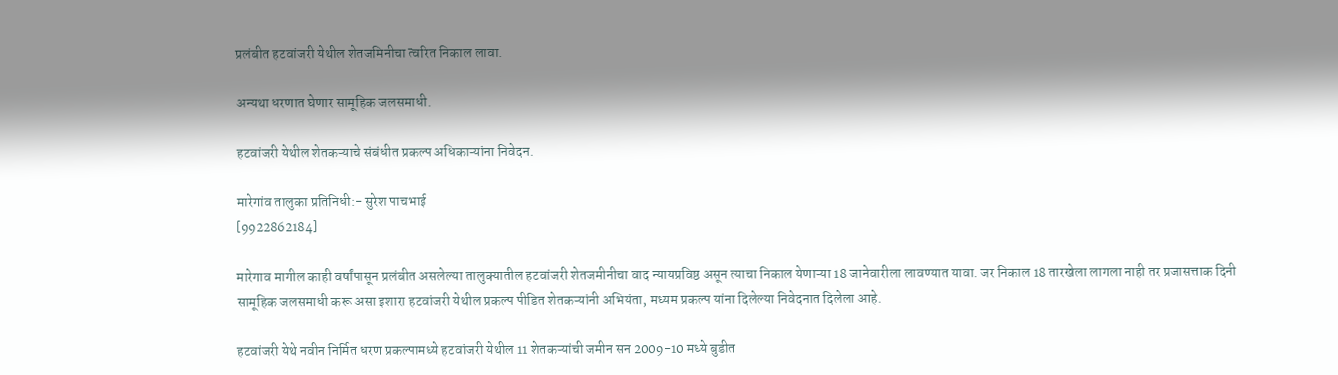प्रलंबीत हटवांजरी येथील शेतजमिनीचा त्वरित निकाल लावा.

अन्यथा धरणात घेणार सामूहिक जलसमाधी.

हटवांजरी येथील शेतकऱ्याचे संबंधीत प्रकल्प अधिकाऱ्यांना निवेदन.

मारेगांव तालुका प्रतिनिधी:- सुरेश पाचभाई
[9922862184]

मारेगाव मागील काही वर्षांपासून प्रलंबीत असलेल्या तालुक्यातील हटवांजरी शेतजमीनीचा वाद न्यायप्रविष्ठ असून त्याचा निकाल येणाऱ्या 18 जानेवारीला लावण्यात यावा. जर निकाल 18 तारखेला लागला नाही तर प्रजासत्ताक दिनी सामूहिक जलसमाधी करू असा इशारा हटवांजरी येथील प्रकल्प पीडित शेतकऱ्यांनी अभियंता, मध्यम प्रकल्प यांना दिलेल्या निवेदनात दिलेला आहे.

हटवांजरी येथे नवीन निर्मित धरण प्रकल्पामध्ये हटवांजरी येथील 11 शेतकऱ्यांची जमीन सन 2009-10 मध्ये बुडीत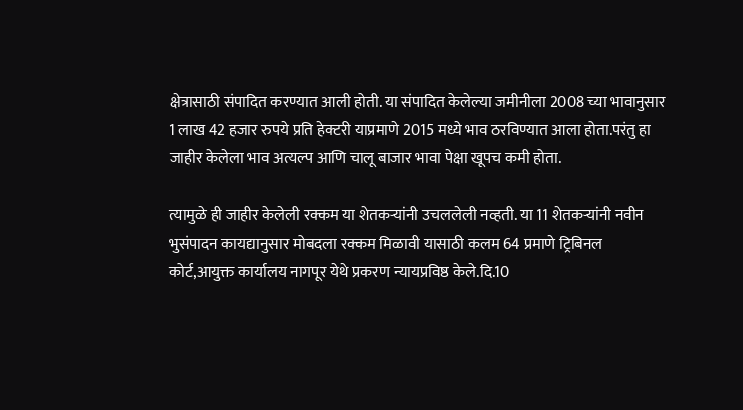क्षेत्रासाठी संपादित करण्यात आली होती. या संपादित केलेल्या जमीनीला 2008 च्या भावानुसार 1 लाख 42 हजार रुपये प्रति हेक्टरी याप्रमाणे 2015 मध्ये भाव ठरविण्यात आला होता.परंतु हा जाहीर केलेला भाव अत्यल्प आणि चालू बाजार भावा पेक्षा खूपच कमी होता.

त्यामुळे ही जाहीर केलेली रक्कम या शेतकऱ्यांनी उचललेली नव्हती. या 11 शेतकऱ्यांनी नवीन भुसंपादन कायद्यानुसार मोबदला रक्कम मिळावी यासाठी कलम 64 प्रमाणे ट्रिबिनल कोर्ट,आयुक्त कार्यालय नागपूर येथे प्रकरण न्यायप्रविष्ठ केले.दि.10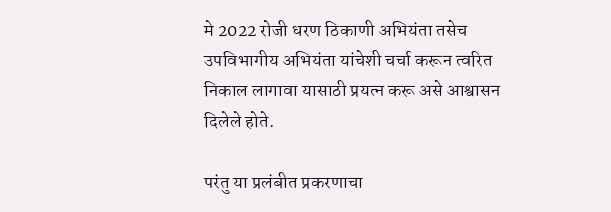मे 2022 रोजी धरण ठिकाणी अभियंता तसेच उपविभागीय अभियंता यांचेशी चर्चा करून त्वरित निकाल लागावा यासाठी प्रयत्न करू असे आश्वासन दिलेले होते.

परंतु या प्रलंबीत प्रकरणाचा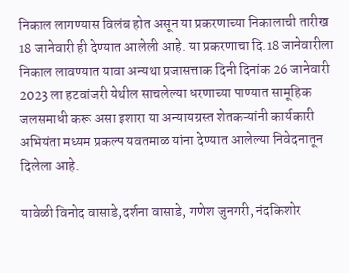निकाल लागण्यास विलंब होत असून या प्रकरणाच्या निकालाची तारीख 18 जानेवारी ही देण्यात आलेली आहे. या प्रकरणाचा दि.18 जानेवारीला निकाल लावण्यात यावा अन्यथा प्रजासत्ताक दिनी दिनांक 26 जानेवारी 2023 ला हटवांजरी येथील साचलेल्या धरणाच्या पाण्यात सामूहिक जलसमाधी करू असा इशारा या अन्यायग्रस्त शेतकऱ्यांनी कार्यकारी अभियंता मध्यम प्रकल्प यवतमाळ यांना देण्यात आलेल्या निवेदनातून दिलेला आहे.

यावेळी विनोद वासाडे,दर्शना वासाडे, गणेश जुनगरी, नंदकिशोर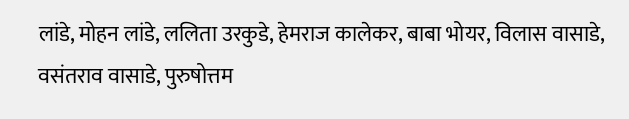लांडे, मोहन लांडे, ललिता उरकुडे, हेमराज कालेकर, बाबा भोयर, विलास वासाडे, वसंतराव वासाडे, पुरुषोत्तम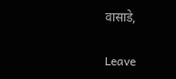वासाडे,

Leave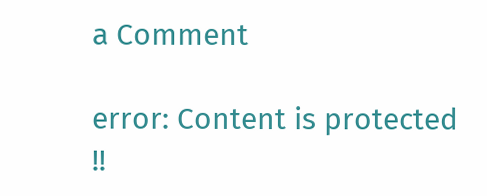a Comment

error: Content is protected !!